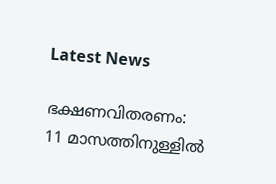Latest News

ഭക്ഷണവിതരണം: 11 മാസത്തിനുള്ളില്‍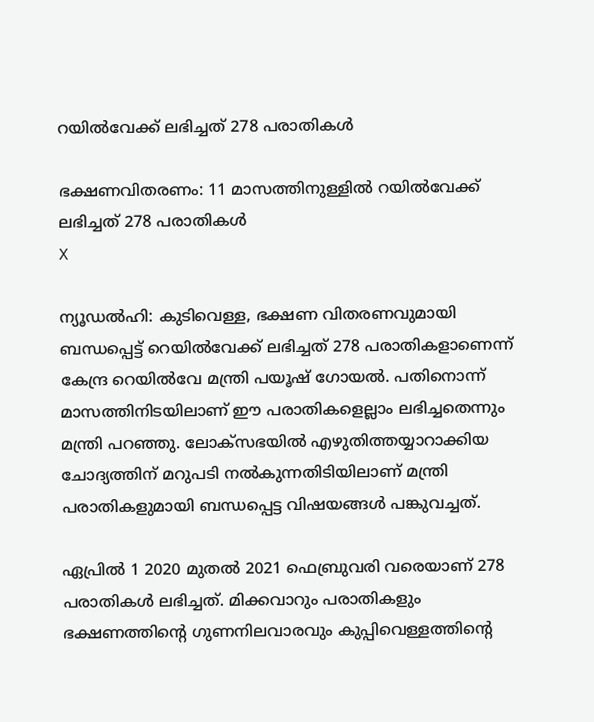റയില്‍വേക്ക് ലഭിച്ചത് 278 പരാതികള്‍

ഭക്ഷണവിതരണം: 11 മാസത്തിനുള്ളില്‍ റയില്‍വേക്ക് ലഭിച്ചത് 278 പരാതികള്‍
X

ന്യൂഡല്‍ഹി: കുടിവെള്ള, ഭക്ഷണ വിതരണവുമായി ബന്ധപ്പെട്ട് റെയില്‍വേക്ക് ലഭിച്ചത് 278 പരാതികളാണെന്ന് കേന്ദ്ര റെയില്‍വേ മന്ത്രി പയൂഷ് ഗോയല്‍. പതിനൊന്ന് മാസത്തിനിടയിലാണ് ഈ പരാതികളെല്ലാം ലഭിച്ചതെന്നും മന്ത്രി പറഞ്ഞു. ലോക്‌സഭയില്‍ എഴുതിത്തയ്യാറാക്കിയ ചോദ്യത്തിന് മറുപടി നല്‍കുന്നതിടിയിലാണ് മന്ത്രി പരാതികളുമായി ബന്ധപ്പെട്ട വിഷയങ്ങള്‍ പങ്കുവച്ചത്.

ഏപ്രില്‍ 1 2020 മുതല്‍ 2021 ഫെബ്രുവരി വരെയാണ് 278 പരാതികള്‍ ലഭിച്ചത്. മിക്കവാറും പരാതികളും ഭക്ഷണത്തിന്റെ ഗുണനിലവാരവും കുപ്പിവെള്ളത്തിന്റെ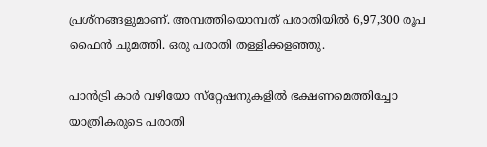പ്രശ്‌നങ്ങളുമാണ്. അമ്പത്തിയൊമ്പത് പരാതിയില്‍ 6,97,300 രൂപ ഫൈന്‍ ചുമത്തി. ഒരു പരാതി തള്ളിക്കളഞ്ഞു.

പാന്‍ട്രി കാര്‍ വഴിയോ സ്‌റ്റേഷനുകളില്‍ ഭക്ഷണമെത്തിച്ചോ യാത്രികരുടെ പരാതി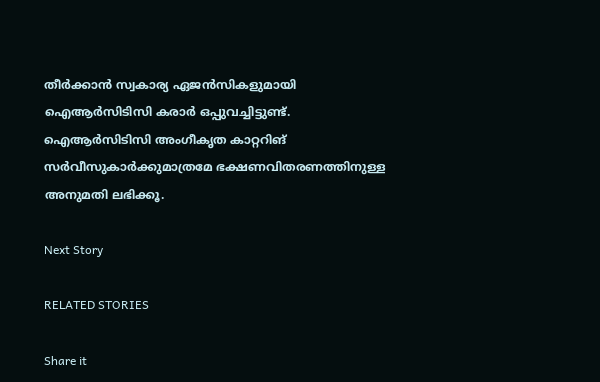തീര്‍ക്കാന്‍ സ്വകാര്യ ഏജന്‍സികളുമായി ഐആര്‍സിടിസി കരാര്‍ ഒപ്പുവച്ചിട്ടുണ്ട്. ഐആര്‍സിടിസി അംഗീകൃത കാറ്ററിങ് സര്‍വീസുകാര്‍ക്കുമാത്രമേ ഭക്ഷണവിതരണത്തിനുള്ള അനുമതി ലഭിക്കൂ.

Next Story

RELATED STORIES

Share it